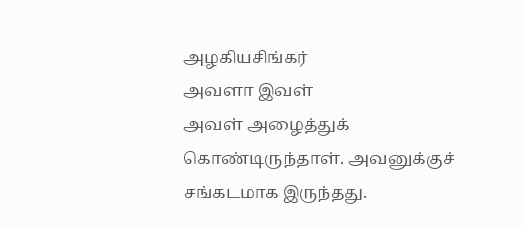அழகியசிங்கர்
அவளா இவள்
அவள் அழைத்துக் கொண்டிருந்தாள். அவனுக்குச் சங்கடமாக இருந்தது.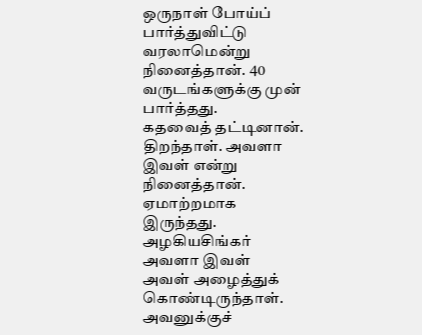ஒருநாள் போய்ப் பார்த்துவிட்டு வரலாமென்று நினைத்தான். 40 வருடங்களுக்கு முன் பார்த்தது.
கதவைத் தட்டினான். திறந்தாள். அவளா இவள் என்று நினைத்தான். ஏமாற்றமாக இருந்தது.
அழகியசிங்கர்
அவளா இவள்
அவள் அழைத்துக் கொண்டிருந்தாள். அவனுக்குச்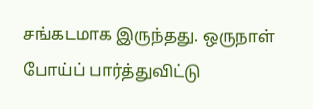சங்கடமாக இருந்தது. ஒருநாள் போய்ப் பார்த்துவிட்டு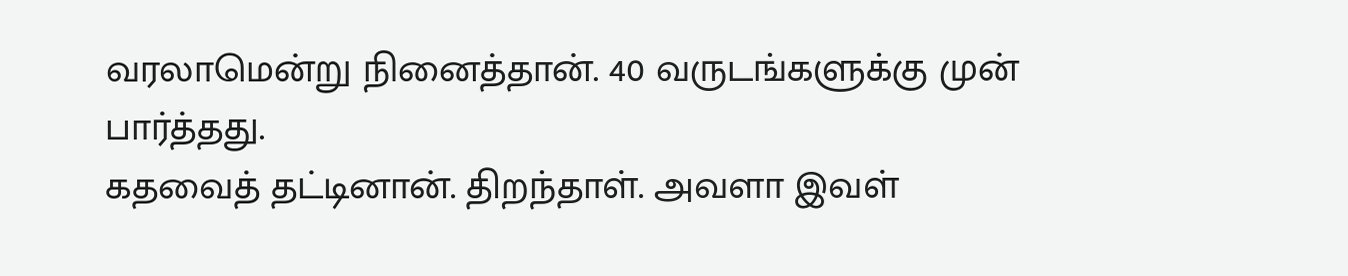வரலாமென்று நினைத்தான். 40 வருடங்களுக்கு முன் பார்த்தது.
கதவைத் தட்டினான். திறந்தாள். அவளா இவள்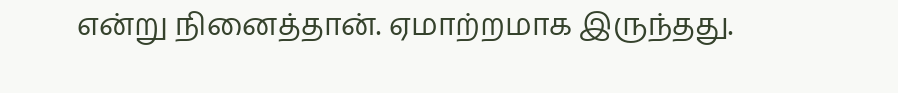என்று நினைத்தான். ஏமாற்றமாக இருந்தது.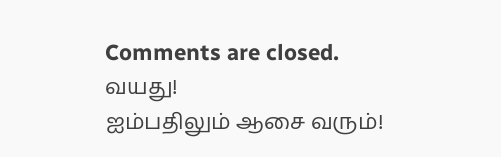Comments are closed.
வயது!
ஐம்பதிலும் ஆசை வரும்!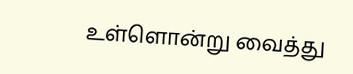உள்ளொன்று வைத்து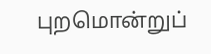புறமொன்றுப்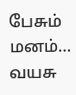பேசும் மனம்… வயசு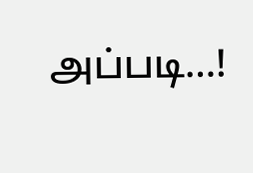அப்படி…!